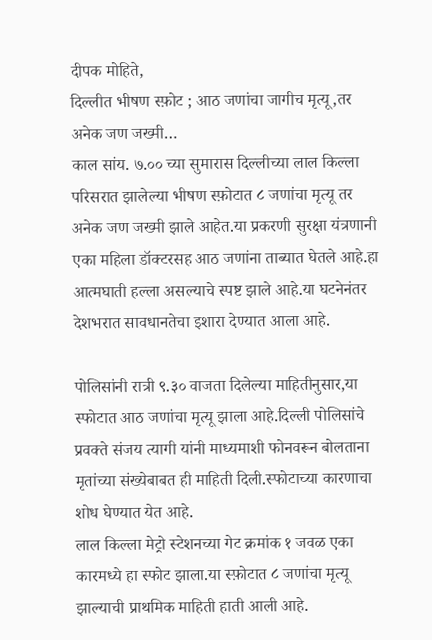दीपक मोहिते,
दिल्लीत भीषण स्फ़ोट ; आठ जणांचा जागीच मृत्यू,तर अनेक जण जख्मी…
काल सांय. ७.०० च्या सुमारास दिल्लीच्या लाल किल्ला परिसरात झालेल्या भीषण स्फ़ोटात ८ जणांचा मृत्यू तर अनेक जण जख्मी झाले आहेत.या प्रकरणी सुरक्षा यंत्रणानी एका महिला डॉक्टरसह आठ जणांना ताब्यात घेतले आहे.हा आत्मघाती हल्ला असल्याचे स्पष्ट झाले आहे.या घटनेनंतर देशभरात सावधानतेचा इशारा देण्यात आला आहे.

पोलिसांनी रात्री ९.३० वाजता दिलेल्या माहितीनुसार,या स्फोटात आठ जणांचा मृत्यू झाला आहे.दिल्ली पोलिसांचे प्रवक्ते संजय त्यागी यांनी माध्यमाशी फोनवरून बोलताना मृतांच्या संख्येबाबत ही माहिती दिली.स्फोटाच्या कारणाचा शोध घेण्यात येत आहे.
लाल किल्ला मेट्रो स्टेशनच्या गेट क्रमांक १ जवळ एका कारमध्ये हा स्फोट झाला.या स्फ़ोटात ८ जणांचा मृत्यू झाल्याची प्राथमिक माहिती हाती आली आहे.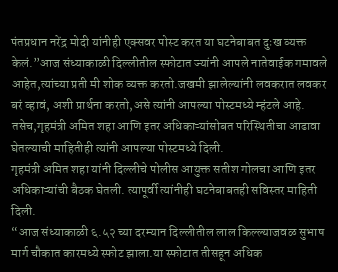पंतप्रधान नरेंद्र मोदी यांनीही एक्सवर पोस्ट करत या घटनेबाबत दुःख व्यक्त केलं.”आज संध्याकाळी दिल्लीतील स्फोटात ज्यांनी आपले नातेवाईक गमावले आहेत,त्यांच्या प्रती मी शोक व्यक्त करतो.जखमी झालेल्यांनी लवकरात लवकर बरं व्हावं, अशी प्रार्थना करतो,असे त्यांनी आपल्या पोस्टमध्ये म्हंटले आहे.
तसेच,गृहमंत्री अमित शहा आणि इतर अधिकाऱ्यांसोबत परिस्थितीचा आढावा घेतल्याची माहितीही त्यांनी आपल्या पोस्टमध्ये दिली.
गृहमंत्री अमित शहा यांनी दिल्लीचे पोलीस आयुक्त सतीश गोलचा आणि इतर अधिकाऱ्यांची बैठक घेतली. त्यापूर्वी त्यांनीही घटनेबाबतही सविस्तर माहिती दिली.
“आज संध्याकाळी ६.५२ च्या दरम्यान दिल्लीतील लाल किल्ल्याजवळ सुभाष मार्ग चौकात कारमध्ये स्फोट झाला.या स्फोटात तीसहून अधिक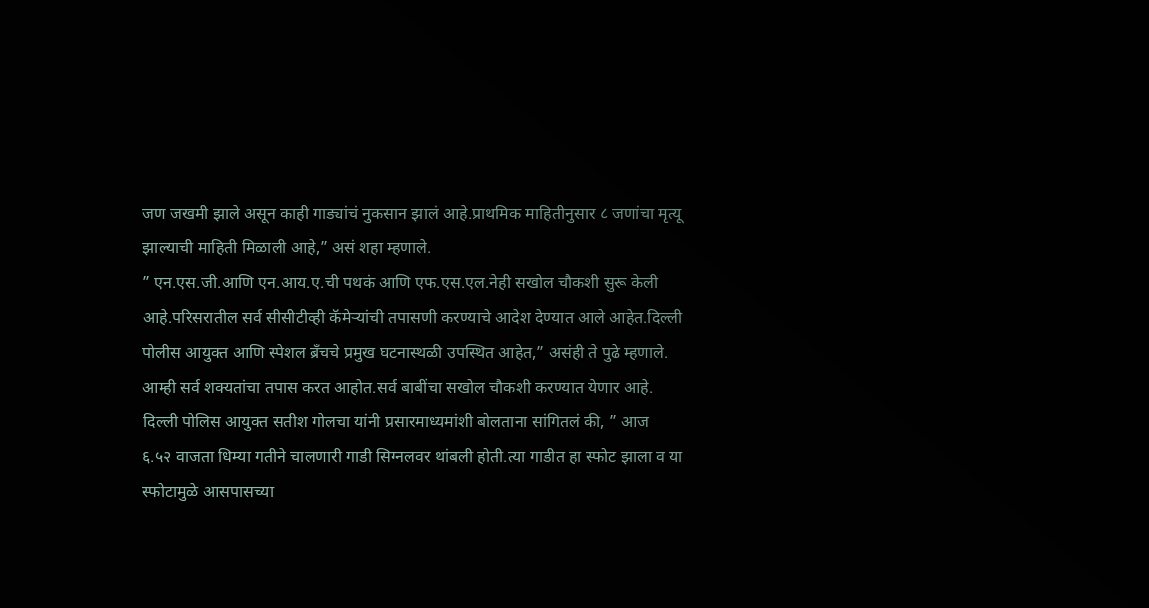जण जखमी झाले असून काही गाड्यांचं नुकसान झालं आहे.प्राथमिक माहितीनुसार ८ जणांचा मृत्यू झाल्याची माहिती मिळाली आहे,” असं शहा म्हणाले.
” एन.एस.जी.आणि एन.आय.ए.ची पथकं आणि एफ.एस.एल.नेही सखोल चौकशी सुरू केली आहे.परिसरातील सर्व सीसीटीव्ही कॅमेऱ्यांची तपासणी करण्याचे आदेश देण्यात आले आहेत.दिल्ली पोलीस आयुक्त आणि स्पेशल ब्रँचचे प्रमुख घटनास्थळी उपस्थित आहेत,” असंही ते पुढे म्हणाले.
आम्ही सर्व शक्यतांचा तपास करत आहोत.सर्व बाबींचा सखोल चौकशी करण्यात येणार आहे.
दिल्ली पोलिस आयुक्त सतीश गोलचा यांनी प्रसारमाध्यमांशी बोलताना सांगितलं की, ” आज ६.५२ वाजता धिम्या गतीने चालणारी गाडी सिग्नलवर थांबली होती.त्या गाडीत हा स्फोट झाला व या स्फोटामुळे आसपासच्या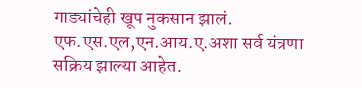गाड्यांचेही खूप नुकसान झालं.
एफ.एस.एल,एन.आय.ए.अशा सर्व यंत्रणा सक्रिय झाल्या आहेत.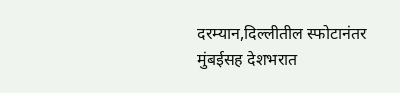दरम्यान,दिल्लीतील स्फोटानंतर मुंबईसह देशभरात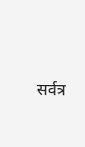सर्वत्र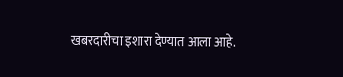खबरदारीचा इशारा देण्यात आला आहे.